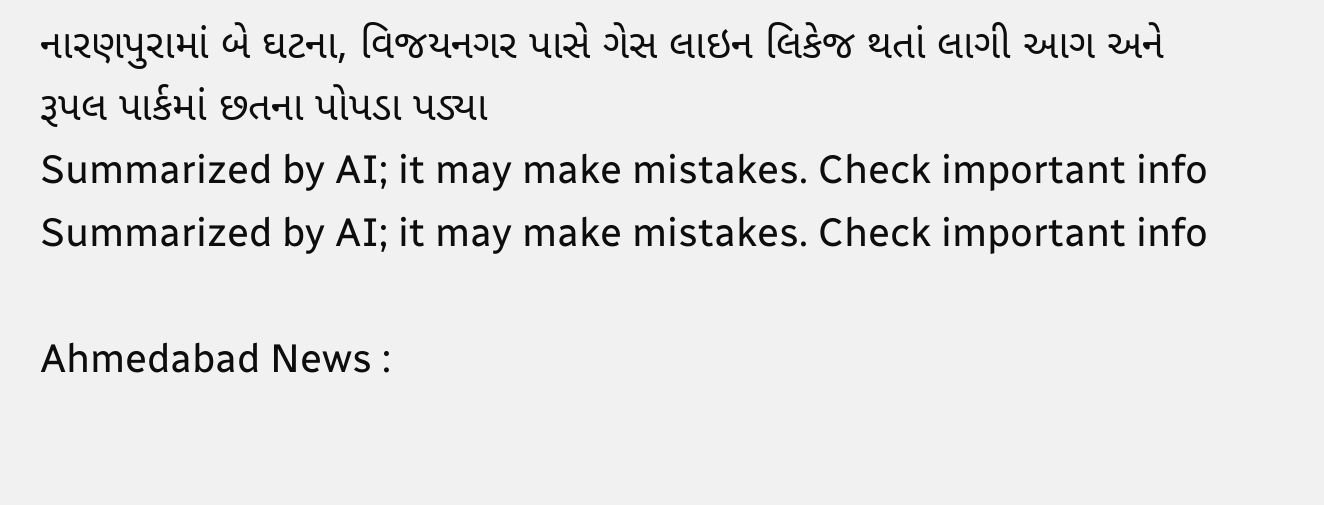નારણપુરામાં બે ઘટના, વિજયનગર પાસે ગેસ લાઇન લિકેજ થતાં લાગી આગ અને રૂપલ પાર્કમાં છતના પોપડા પડ્યા
Summarized by AI; it may make mistakes. Check important info
Summarized by AI; it may make mistakes. Check important info

Ahmedabad News :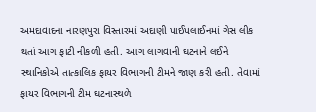અમદાવાદના નારણપુરા વિસ્તારમાં અદાણી પાઈપલાઈનમાં ગેસ લીક થતાં આગ ફાટી નીકળી હતી. આગ લાગવાની ઘટનાને લઈને સ્થાનિકોએ તાત્કાલિક ફાયર વિભાગની ટીમને જાણ કરી હતી. તેવામાં ફાયર વિભાગની ટીમ ઘટનાસ્થળે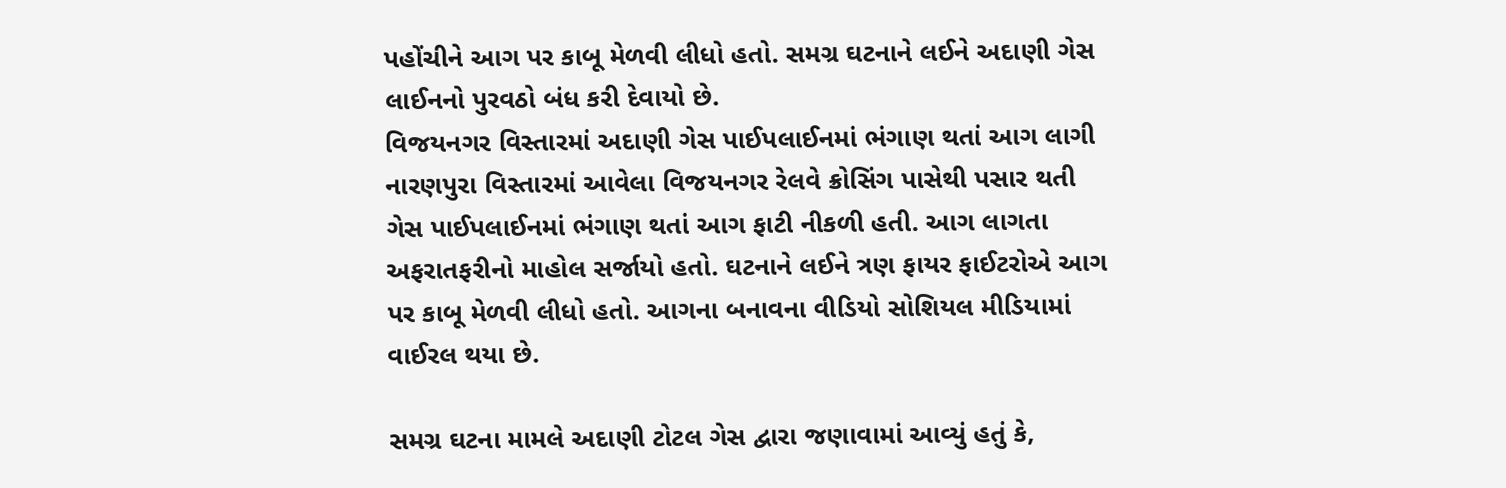પહોંચીને આગ પર કાબૂ મેળવી લીધો હતો. સમગ્ર ઘટનાને લઈને અદાણી ગેસ લાઈનનો પુરવઠો બંધ કરી દેવાયો છે.
વિજયનગર વિસ્તારમાં અદાણી ગેસ પાઈપલાઈનમાં ભંગાણ થતાં આગ લાગી
નારણપુરા વિસ્તારમાં આવેલા વિજયનગર રેલવે ક્રોસિંગ પાસેથી પસાર થતી ગેસ પાઈપલાઈનમાં ભંગાણ થતાં આગ ફાટી નીકળી હતી. આગ લાગતા અફરાતફરીનો માહોલ સર્જાયો હતો. ઘટનાને લઈને ત્રણ ફાયર ફાઈટરોએ આગ પર કાબૂ મેળવી લીધો હતો. આગના બનાવના વીડિયો સોશિયલ મીડિયામાં વાઈરલ થયા છે.

સમગ્ર ઘટના મામલે અદાણી ટોટલ ગેસ દ્વારા જણાવામાં આવ્યું હતું કે,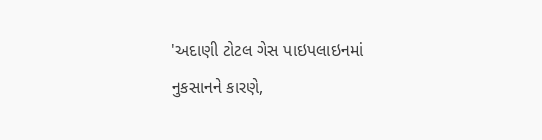'અદાણી ટોટલ ગેસ પાઇપલાઇનમાં નુકસાનને કારણે,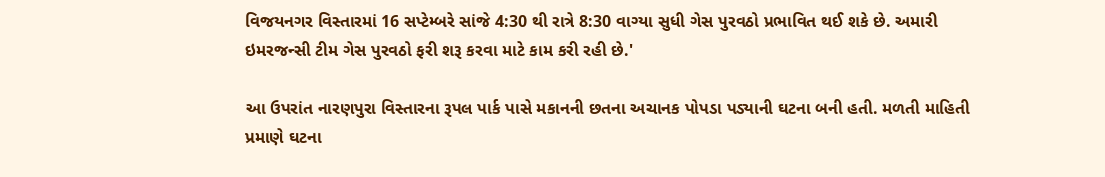વિજયનગર વિસ્તારમાં 16 સપ્ટેમ્બરે સાંજે 4:30 થી રાત્રે 8:30 વાગ્યા સુધી ગેસ પુરવઠો પ્રભાવિત થઈ શકે છે. અમારી ઇમરજન્સી ટીમ ગેસ પુરવઠો ફરી શરૂ કરવા માટે કામ કરી રહી છે.'

આ ઉપરાંત નારણપુરા વિસ્તારના રૂપલ પાર્ક પાસે મકાનની છતના અચાનક પોપડા પડ્યાની ઘટના બની હતી. મળતી માહિતી પ્રમાણે ઘટના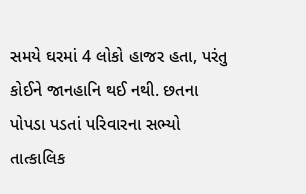સમયે ઘરમાં 4 લોકો હાજર હતા, પરંતુ કોઈને જાનહાનિ થઈ નથી. છતના પોપડા પડતાં પરિવારના સભ્યો તાત્કાલિક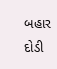બહાર દોડી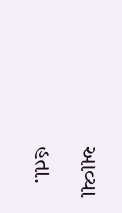આવ્યા હતા.